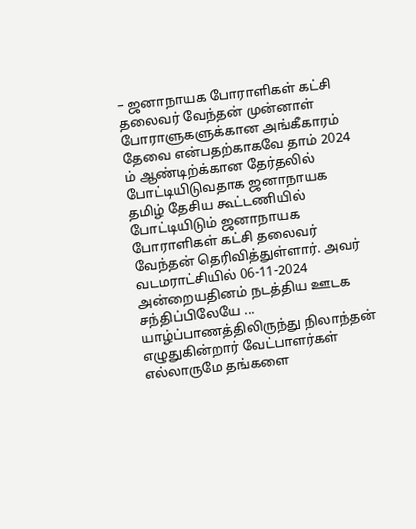– ஜனாநாயக போராளிகள் கட்சி தலைவர் வேந்தன் முன்னாள் போராளுகளுக்கான அங்கீகாரம் தேவை என்பதற்காகவே தாம் 2024 ம் ஆண்டிற்க்கான தேர்தலில் போட்டியிடுவதாக ஜனாநாயக தமிழ் தேசிய கூட்டணியில் போட்டியிடும் ஜனாநாயக போராளிகள் கட்சி தலைவர் வேந்தன் தெரிவித்துள்ளார். அவர் வடமராட்சியில் 06-11-2024 அன்றையதினம் நடத்திய ஊடக சந்திப்பிலேயே ...
யாழ்ப்பாணத்திலிருந்து நிலாந்தன் எழுதுகின்றார் வேட்பாளர்கள் எல்லாருமே தங்களை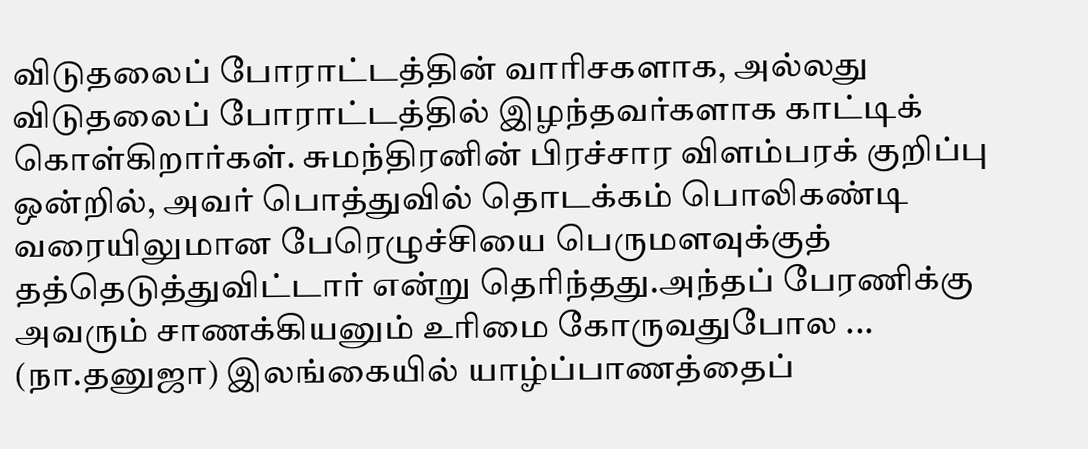விடுதலைப் போராட்டத்தின் வாரிசகளாக, அல்லது விடுதலைப் போராட்டத்தில் இழந்தவர்களாக காட்டிக் கொள்கிறார்கள். சுமந்திரனின் பிரச்சார விளம்பரக் குறிப்பு ஒன்றில், அவர் பொத்துவில் தொடக்கம் பொலிகண்டி வரையிலுமான பேரெழுச்சியை பெருமளவுக்குத் தத்தெடுத்துவிட்டார் என்று தெரிந்தது.அந்தப் பேரணிக்கு அவரும் சாணக்கியனும் உரிமை கோருவதுபோல ...
(நா.தனுஜா) இலங்கையில் யாழ்ப்பாணத்தைப்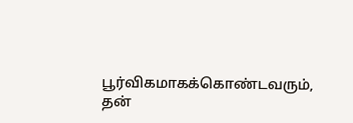பூர்விகமாகக்கொண்டவரும், தன்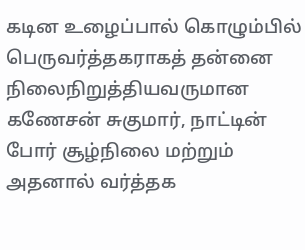கடின உழைப்பால் கொழும்பில் பெருவர்த்தகராகத் தன்னை நிலைநிறுத்தியவருமான கணேசன் சுகுமார், நாட்டின் போர் சூழ்நிலை மற்றும் அதனால் வர்த்தக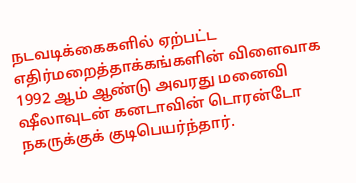நடவடிக்கைகளில் ஏற்பட்ட எதிர்மறைத்தாக்கங்களின் விளைவாக 1992 ஆம் ஆண்டு அவரது மனைவி ஷீலாவுடன் கனடாவின் டொரன்டோ நகருக்குக் குடிபெயர்ந்தார்.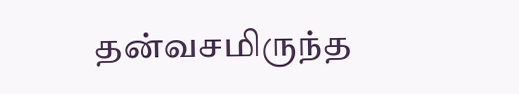தன்வசமிருந்த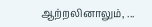ஆற்றலினாலும், ...